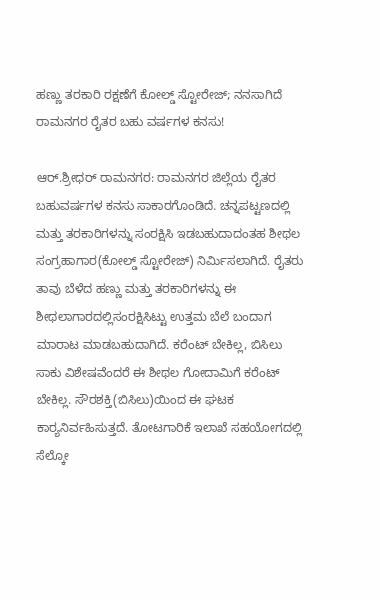ಹಣ್ಣು ತರಕಾರಿ ರಕ್ಷಣೆಗೆ ಕೋಲ್ಡ್ ಸ್ಟೋರೇಜ್; ನನಸಾಗಿದೆ ರಾಮನಗರ ರೈತರ ಬಹು ವರ್ಷಗಳ ಕನಸು!

ಆರ್‌.ಶ್ರೀಧರ್‌ ರಾಮನಗರ: ರಾಮನಗರ ಜಿಲ್ಲೆಯ ರೈತರ ಬಹುವರ್ಷಗಳ ಕನಸು ಸಾಕಾರಗೊಂಡಿದೆ. ಚನ್ನಪಟ್ಟಣದಲ್ಲಿ ಮತ್ತು ತರಕಾರಿಗಳನ್ನು ಸಂರಕ್ಷಿಸಿ ಇಡಬಹುದಾದಂತಹ ಶೀಥಲ ಸಂಗ್ರಹಾಗಾರ(ಕೋಲ್ಡ್‌ ಸ್ಟೋರೇಜ್‌) ನಿರ್ಮಿಸಲಾಗಿದೆ. ರೈತರು ತಾವು ಬೆಳೆದ ಹಣ್ಣು ಮತ್ತು ತರಕಾರಿಗಳನ್ನು ಈ ಶೀಥಲಾಗಾರದಲ್ಲಿಸಂರಕ್ಷಿಸಿಟ್ಟು ಉತ್ತಮ ಬೆಲೆ ಬಂದಾಗ ಮಾರಾಟ ಮಾಡಬಹುದಾಗಿದೆ. ಕರೆಂಟ್‌ ಬೇಕಿಲ್ಲ, ಬಿಸಿಲು ಸಾಕು ವಿಶೇಷವೆಂದರೆ ಈ ಶೀಥಲ ಗೋದಾಮಿಗೆ ಕರೆಂಟ್‌ ಬೇಕಿಲ್ಲ. ಸೌರಶಕ್ತಿ(ಬಿಸಿಲು)ಯಿಂದ ಈ ಘಟಕ ಕಾರ‍್ಯನಿರ್ವಹಿಸುತ್ತದೆ. ತೋಟಗಾರಿಕೆ ಇಲಾಖೆ ಸಹಯೋಗದಲ್ಲಿ ಸೆಲ್ಕೋ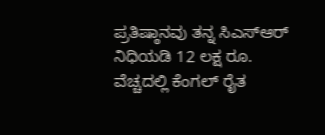ಪ್ರತಿಷ್ಠಾನವು ತನ್ನ ಸಿಎಸ್‌ಆರ್‌ ನಿಧಿಯಡಿ 12 ಲಕ್ಷ ರೂ. ವೆಚ್ಚದಲ್ಲಿ ಕೆಂಗಲ್‌ ರೈತ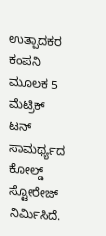ಉತ್ಪಾದಕರ ಕಂಪನಿ ಮೂಲಕ 5 ಮೆಟ್ರಿಕ್‌ ಟನ್‌ ಸಾಮರ್ಥ್ಯದ ಕೋಲ್ಡ್‌ ಸ್ಟೋರೇಜ್‌ ನಿರ್ಮಿಸಿದೆ.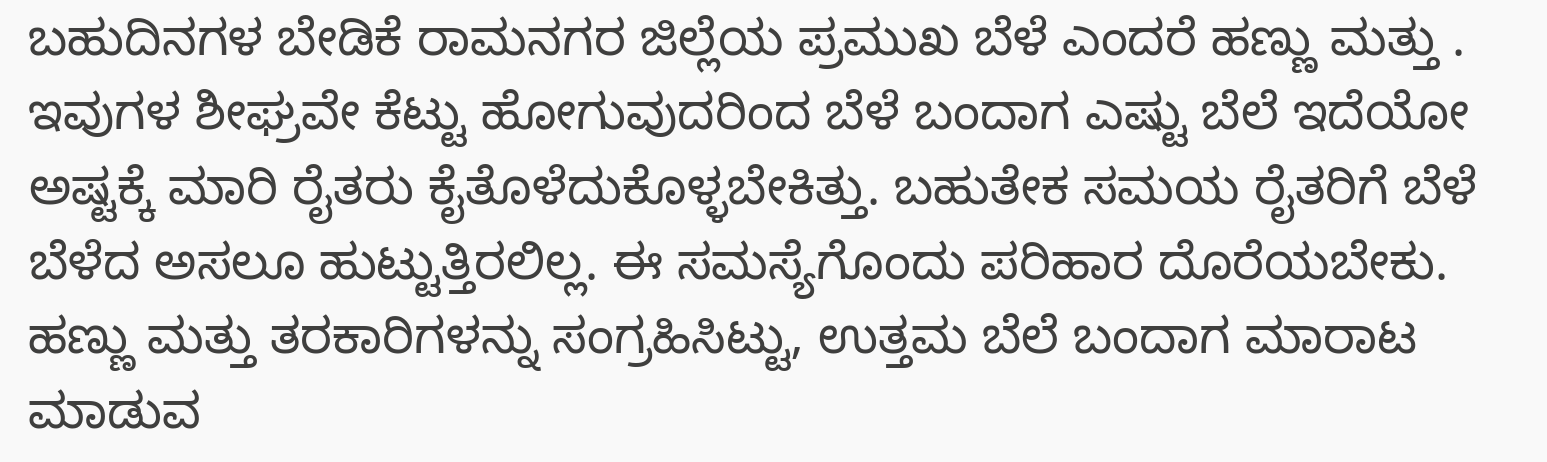ಬಹುದಿನಗಳ ಬೇಡಿಕೆ ರಾಮನಗರ ಜಿಲ್ಲೆಯ ಪ್ರಮುಖ ಬೆಳೆ ಎಂದರೆ ಹಣ್ಣು ಮತ್ತು . ಇವುಗಳ ಶೀಘ್ರವೇ ಕೆಟ್ಟು ಹೋಗುವುದರಿಂದ ಬೆಳೆ ಬಂದಾಗ ಎಷ್ಟು ಬೆಲೆ ಇದೆಯೋ ಅಷ್ಟಕ್ಕೆ ಮಾರಿ ರೈತರು ಕೈತೊಳೆದುಕೊಳ್ಳಬೇಕಿತ್ತು. ಬಹುತೇಕ ಸಮಯ ರೈತರಿಗೆ ಬೆಳೆ ಬೆಳೆದ ಅಸಲೂ ಹುಟ್ಟುತ್ತಿರಲಿಲ್ಲ. ಈ ಸಮಸ್ಯೆಗೊಂದು ಪರಿಹಾರ ದೊರೆಯಬೇಕು. ಹಣ್ಣು ಮತ್ತು ತರಕಾರಿಗಳನ್ನು ಸಂಗ್ರಹಿಸಿಟ್ಟು, ಉತ್ತಮ ಬೆಲೆ ಬಂದಾಗ ಮಾರಾಟ ಮಾಡುವ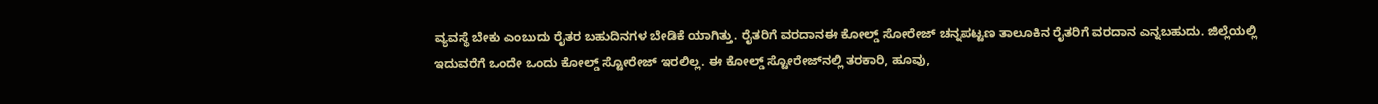ವ್ಯವಸ್ಥೆ ಬೇಕು ಎಂಬುದು ರೈತರ ಬಹುದಿನಗಳ ಬೇಡಿಕೆ ಯಾಗಿತ್ತು. ರೈತರಿಗೆ ವರದಾನಈ ಕೋಲ್ಡ್‌ ಸೋರೇಜ್‌ ಚನ್ನಪಟ್ಟಣ ತಾಲೂಕಿನ ರೈತರಿಗೆ ವರದಾನ ಎನ್ನಬಹುದು. ಜಿಲ್ಲೆಯಲ್ಲಿ ಇದುವರೆಗೆ ಒಂದೇ ಒಂದು ಕೋಲ್ಡ್‌ ಸ್ಟೋರೇಜ್‌ ಇರಲಿಲ್ಲ. ಈ ಕೋಲ್ಡ್‌ ಸ್ಟೋರೇಜ್‌ನಲ್ಲಿ ತರಕಾರಿ, ಹೂವು,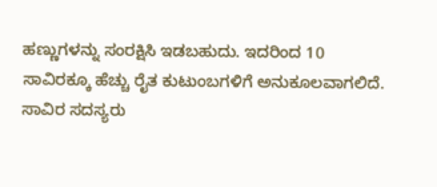ಹಣ್ಣುಗಳನ್ನು ಸಂರಕ್ಷಿಸಿ ಇಡಬಹುದು. ಇದರಿಂದ 10 ಸಾವಿರಕ್ಕೂ ಹೆಚ್ಚು ರೈತ ಕುಟುಂಬಗಳಿಗೆ ಅನುಕೂಲವಾಗಲಿದೆ. ಸಾವಿರ ಸದಸ್ಯರು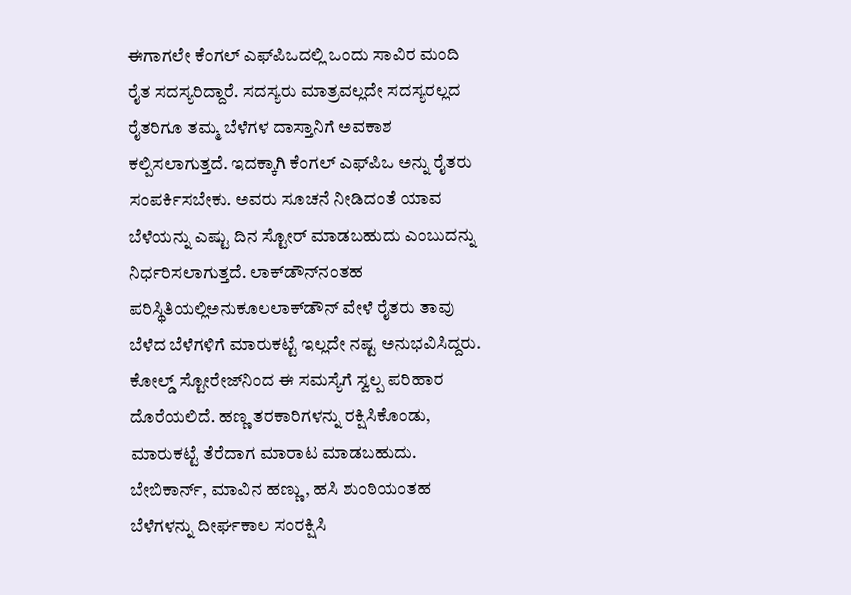ಈಗಾಗಲೇ ಕೆಂಗಲ್‌ ಎಫ್‌ಪಿಒದಲ್ಲಿ ಒಂದು ಸಾವಿರ ಮಂದಿ ರೈತ ಸದಸ್ಯರಿದ್ದಾರೆ. ಸದಸ್ಯರು ಮಾತ್ರವಲ್ಲದೇ ಸದಸ್ಯರಲ್ಲದ ರೈತರಿಗೂ ತಮ್ಮ ಬೆಳೆಗಳ ದಾಸ್ತಾನಿಗೆ ಅವಕಾಶ ಕಲ್ಪಿಸಲಾಗುತ್ತದೆ. ಇದಕ್ಕಾಗಿ ಕೆಂಗಲ್‌ ಎಫ್‌ಪಿಒ ಅನ್ನು ರೈತರು ಸಂಪರ್ಕಿಸಬೇಕು. ಅವರು ಸೂಚನೆ ನೀಡಿದಂತೆ ಯಾವ ಬೆಳೆಯನ್ನು ಎಷ್ಟು ದಿನ ಸ್ಟೋರ್‌ ಮಾಡಬಹುದು ಎಂಬುದನ್ನು ನಿರ್ಧರಿಸಲಾಗುತ್ತದೆ. ಲಾಕ್‌ಡೌನ್‌ನಂತಹ ಪರಿಸ್ಥಿತಿಯಲ್ಲಿಅನುಕೂಲಲಾಕ್‌ಡೌನ್‌ ವೇಳೆ ರೈತರು ತಾವು ಬೆಳೆದ ಬೆಳೆಗಳಿಗೆ ಮಾರುಕಟ್ಟೆ ಇಲ್ಲದೇ ನಷ್ಟ ಅನುಭವಿಸಿದ್ದರು. ಕೋಲ್ಡ್‌ ಸ್ಟೋರೇಜ್‌ನಿಂದ ಈ ಸಮಸ್ಯೆಗೆ ಸ್ವಲ್ಪ ಪರಿಹಾರ ದೊರೆಯಲಿದೆ. ಹಣ್ಣ ತರಕಾರಿಗಳನ್ನು ರಕ್ಷಿಸಿಕೊಂಡು, ಮಾರುಕಟ್ಟೆ ತೆರೆದಾಗ ಮಾರಾಟ ಮಾಡಬಹುದು. ಬೇಬಿಕಾರ್ನ್‌, ಮಾವಿನ ಹಣ್ಣು, ಹಸಿ ಶುಂಠಿಯಂತಹ ಬೆಳೆಗಳನ್ನು ದೀರ್ಘಕಾಲ ಸಂರಕ್ಷಿಸಿ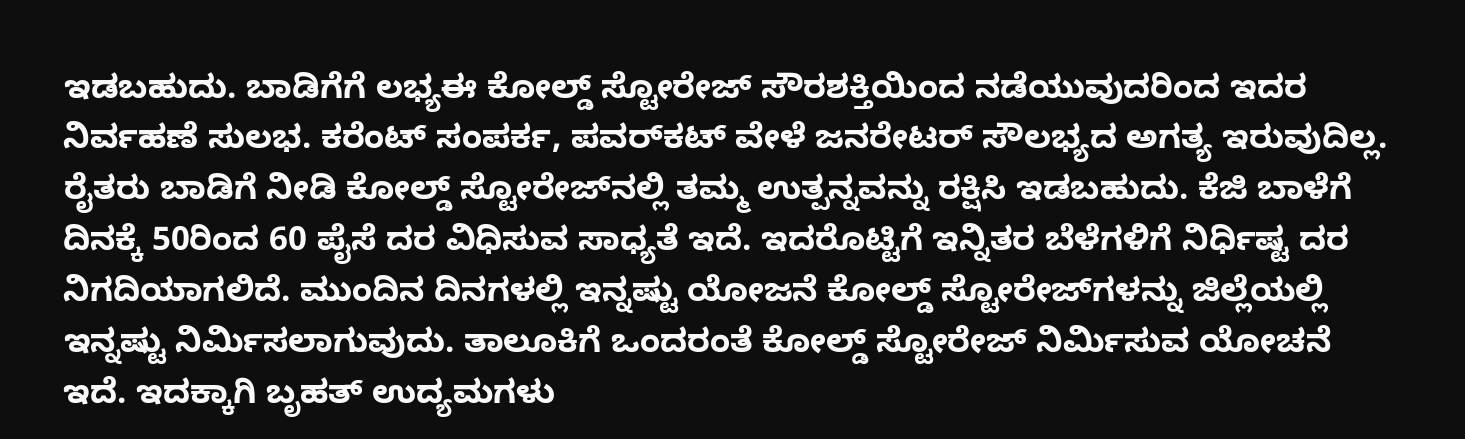ಇಡಬಹುದು. ಬಾಡಿಗೆಗೆ ಲಭ್ಯಈ ಕೋಲ್ಡ್‌ ಸ್ಟೋರೇಜ್‌ ಸೌರಶಕ್ತಿಯಿಂದ ನಡೆಯುವುದರಿಂದ ಇದರ ನಿರ್ವಹಣೆ ಸುಲಭ. ಕರೆಂಟ್‌ ಸಂಪರ್ಕ, ಪವರ್‌ಕಟ್‌ ವೇಳೆ ಜನರೇಟರ್‌ ಸೌಲಭ್ಯದ ಅಗತ್ಯ ಇರುವುದಿಲ್ಲ. ರೈತರು ಬಾಡಿಗೆ ನೀಡಿ ಕೋಲ್ಡ್‌ ಸ್ಟೋರೇಜ್‌ನಲ್ಲಿ ತಮ್ಮ ಉತ್ಪನ್ನವನ್ನು ರಕ್ಷಿಸಿ ಇಡಬಹುದು. ಕೆಜಿ ಬಾಳೆಗೆ ದಿನಕ್ಕೆ 50ರಿಂದ 60 ಪೈಸೆ ದರ ವಿಧಿಸುವ ಸಾಧ್ಯತೆ ಇದೆ. ಇದರೊಟ್ಟಿಗೆ ಇನ್ನಿತರ ಬೆಳೆಗಳಿಗೆ ನಿರ್ಧಿಷ್ಟ ದರ ನಿಗದಿಯಾಗಲಿದೆ. ಮುಂದಿನ ದಿನಗಳಲ್ಲಿ ಇನ್ನಷ್ಟು ಯೋಜನೆ ಕೋಲ್ಡ್‌ ಸ್ಟೋರೇಜ್‌ಗಳನ್ನು ಜಿಲ್ಲೆಯಲ್ಲಿ ಇನ್ನಷ್ಟು ನಿರ್ಮಿಸಲಾಗುವುದು. ತಾಲೂಕಿಗೆ ಒಂದರಂತೆ ಕೋಲ್ಡ್‌ ಸ್ಟೋರೇಜ್‌ ನಿರ್ಮಿಸುವ ಯೋಚನೆ ಇದೆ. ಇದಕ್ಕಾಗಿ ಬೃಹತ್‌ ಉದ್ಯಮಗಳು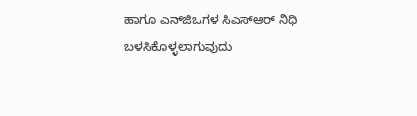ಹಾಗೂ ಎನ್‌ಜಿಒಗಳ ಸಿಎಸ್‌ಆರ್‌ ನಿಧಿ ಬಳಸಿಕೊಳ್ಳಲಾಗುವುದು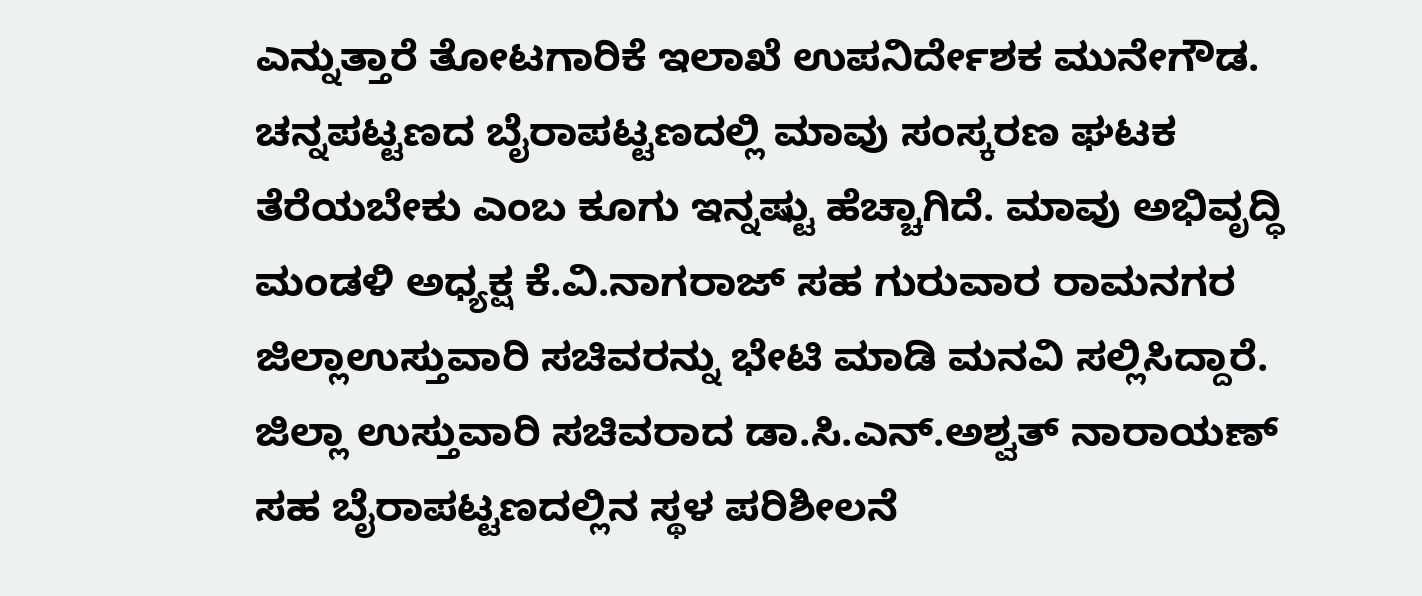ಎನ್ನುತ್ತಾರೆ ತೋಟಗಾರಿಕೆ ಇಲಾಖೆ ಉಪನಿರ್ದೇಶಕ ಮುನೇಗೌಡ. ಚನ್ನಪಟ್ಟಣದ ಬೈರಾಪಟ್ಟಣದಲ್ಲಿ ಮಾವು ಸಂಸ್ಕರಣ ಘಟಕ ತೆರೆಯಬೇಕು ಎಂಬ ಕೂಗು ಇನ್ನಷ್ಟು ಹೆಚ್ಚಾಗಿದೆ. ಮಾವು ಅಭಿವೃದ್ಧಿ ಮಂಡಳಿ ಅಧ್ಯಕ್ಷ ಕೆ.ವಿ.ನಾಗರಾಜ್‌ ಸಹ ಗುರುವಾರ ರಾಮನಗರ ಜಿಲ್ಲಾಉಸ್ತುವಾರಿ ಸಚಿವರನ್ನು ಭೇಟಿ ಮಾಡಿ ಮನವಿ ಸಲ್ಲಿಸಿದ್ದಾರೆ. ಜಿಲ್ಲಾ ಉಸ್ತುವಾರಿ ಸಚಿವರಾದ ಡಾ.ಸಿ.ಎನ್‌.ಅಶ್ವತ್‌ ನಾರಾಯಣ್‌ ಸಹ ಬೈರಾಪಟ್ಟಣದಲ್ಲಿನ ಸ್ಥಳ ಪರಿಶೀಲನೆ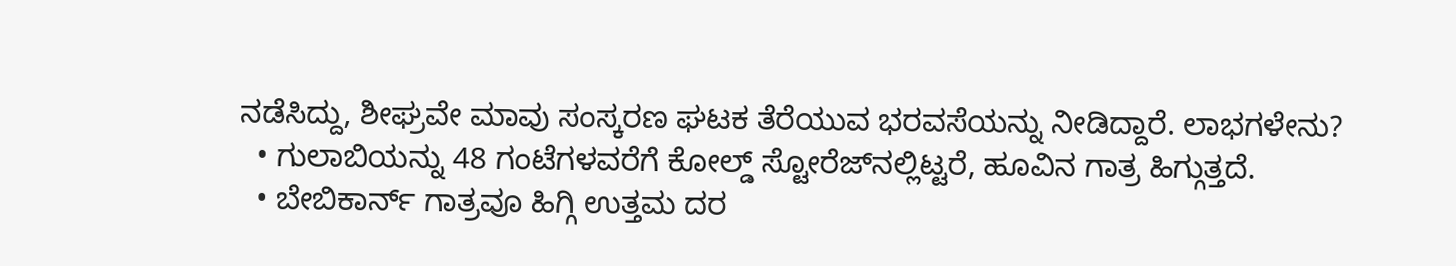ನಡೆಸಿದ್ದು, ಶೀಘ್ರವೇ ಮಾವು ಸಂಸ್ಕರಣ ಘಟಕ ತೆರೆಯುವ ಭರವಸೆಯನ್ನು ನೀಡಿದ್ದಾರೆ. ಲಾಭಗಳೇನು?
  • ಗುಲಾಬಿಯನ್ನು 48 ಗಂಟೆಗಳವರೆಗೆ ಕೋಲ್ಡ್‌ ಸ್ಟೋರೆಜ್‌ನಲ್ಲಿಟ್ಟರೆ, ಹೂವಿನ ಗಾತ್ರ ಹಿಗ್ಗುತ್ತದೆ.
  • ಬೇಬಿಕಾರ್ನ್‌ ಗಾತ್ರವೂ ಹಿಗ್ಗಿ ಉತ್ತಮ ದರ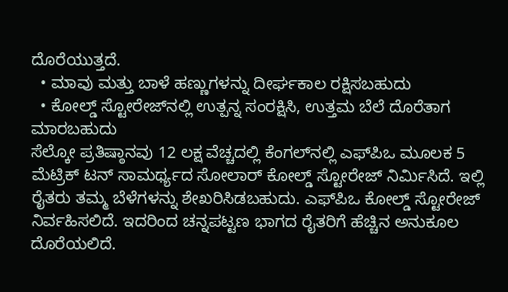ದೊರೆಯುತ್ತದೆ.
  • ಮಾವು ಮತ್ತು ಬಾಳೆ ಹಣ್ಣುಗಳನ್ನು ದೀರ್ಘಕಾಲ ರಕ್ಷಿಸಬಹುದು
  • ಕೋಲ್ಡ್‌ ಸ್ಟೋರೇಜ್‌ನಲ್ಲಿ ಉತ್ಪನ್ನ ಸಂರಕ್ಷಿಸಿ, ಉತ್ತಮ ಬೆಲೆ ದೊರೆತಾಗ ಮಾರಬಹುದು
ಸೆಲ್ಕೋ ಪ್ರತಿಷ್ಠಾನವು 12 ಲಕ್ಷ ವೆಚ್ಚದಲ್ಲಿ ಕೆಂಗಲ್‌ನಲ್ಲಿ ಎಫ್‌ಪಿಒ ಮೂಲಕ 5 ಮೆಟ್ರಿಕ್‌ ಟನ್‌ ಸಾಮರ್ಥ್ಯದ ಸೋಲಾರ್‌ ಕೋಲ್ಡ್‌ ಸ್ಟೋರೇಜ್‌ ನಿರ್ಮಿಸಿದೆ. ಇಲ್ಲಿ ರೈತರು ತಮ್ಮ ಬೆಳೆಗಳನ್ನು ಶೇಖರಿಸಿಡಬಹುದು. ಎಫ್‌ಪಿಒ ಕೋಲ್ಡ್‌ ಸ್ಟೋರೇಜ್‌ ನಿರ್ವಹಿಸಲಿದೆ. ಇದರಿಂದ ಚನ್ನಪಟ್ಟಣ ಭಾಗದ ರೈತರಿಗೆ ಹೆಚ್ಚಿನ ಅನುಕೂಲ ದೊರೆಯಲಿದೆ.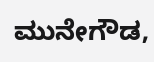ಮುನೇಗೌಡ,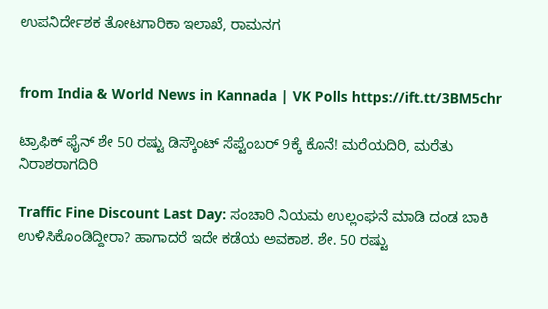ಉಪನಿರ್ದೇಶಕ ತೋಟಗಾರಿಕಾ ಇಲಾಖೆ, ರಾಮನಗ


from India & World News in Kannada | VK Polls https://ift.tt/3BM5chr

ಟ್ರಾಫಿಕ್‌ ಫೈನ್‌ ಶೇ 50 ರಷ್ಟು ಡಿಸ್ಕೌಂಟ್‌ ಸೆಪ್ಟೆಂಬರ್‌ 9ಕ್ಕೆ ಕೊನೆ! ಮರೆಯದಿರಿ, ಮರೆತು ನಿರಾಶರಾಗದಿರಿ

Traffic Fine Discount Last Day: ಸಂಚಾರಿ ನಿಯಮ ಉಲ್ಲಂಘನೆ ಮಾಡಿ ದಂಡ ಬಾಕಿ ಉಳಿಸಿಕೊಂಡಿದ್ದೀರಾ? ಹಾಗಾದರೆ ಇದೇ ಕಡೆಯ ಅವಕಾಶ. ಶೇ. 50 ರಷ್ಟು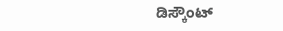ಡಿಸ್ಕೌಂಟ್‌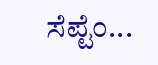ಸೆಪ್ಟೆಂ...